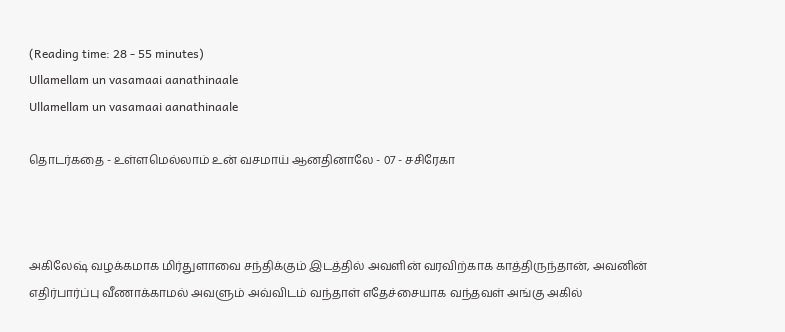(Reading time: 28 - 55 minutes)
Ullamellam un vasamaai aanathinaale
Ullamellam un vasamaai aanathinaale

தொடர்கதை - உள்ளமெல்லாம் உன் வசமாய் ஆனதினாலே - 07 - சசிரேகா



அகிலேஷ் வழக்கமாக மிர்துளாவை சந்திக்கும் இடத்தில் அவளின் வரவிற்காக காத்திருந்தான், அவனின் எதிர்பார்ப்பு வீணாக்காமல் அவளும் அவ்விடம் வந்தாள் எதேச்சையாக வந்தவள் அங்கு அகில்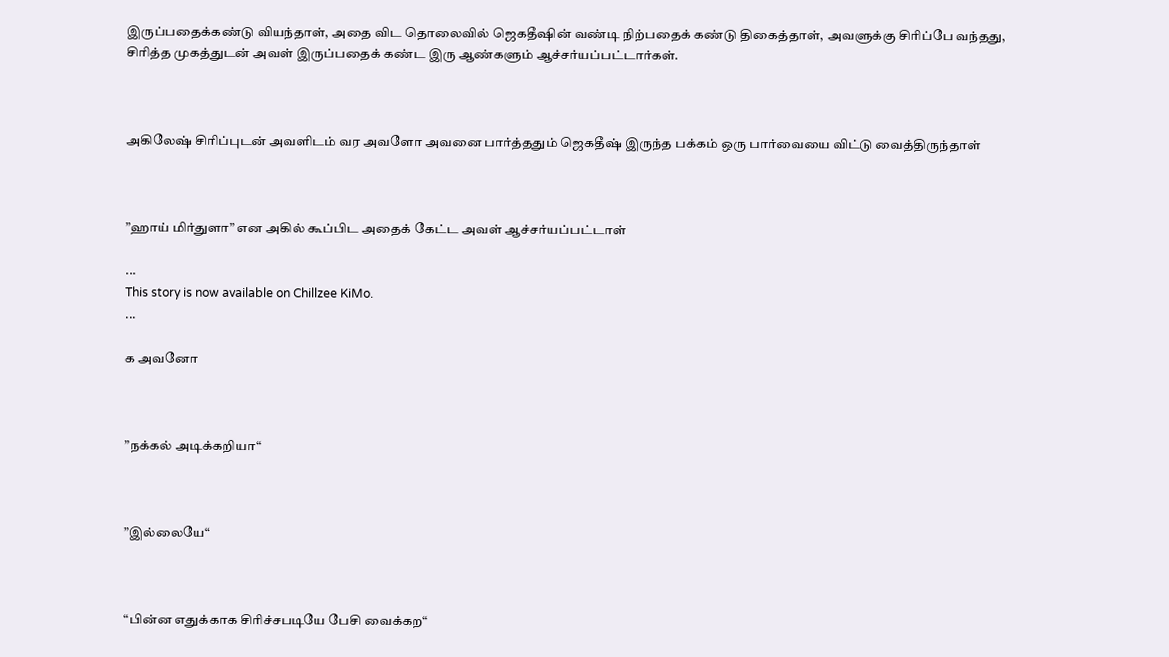இருப்பதைக்கண்டு வியந்தாள், அதை விட தொலைவில் ஜெகதீஷின் வண்டி நிற்பதைக் கண்டு திகைத்தாள், அவளுக்கு சிரிப்பே வந்தது, சிரித்த முகத்துடன் அவள் இருப்பதைக் கண்ட இரு ஆண்களும் ஆச்சர்யப்பட்டார்கள்.



அகிலேஷ் சிரிப்புடன் அவளிடம் வர அவளோ அவனை பார்த்ததும் ஜெகதீஷ் இருந்த பக்கம் ஒரு பார்வையை விட்டு வைத்திருந்தாள்



”ஹாய் மிர்துளா” என அகில் கூப்பிட அதைக் கேட்ட அவள் ஆச்சர்யப்பட்டாள்

...
This story is now available on Chillzee KiMo.
...

க அவனோ



”நக்கல் அடிக்கறியா“



”இல்லையே“



“பின்ன எதுக்காக சிரிச்சபடியே பேசி வைக்கற“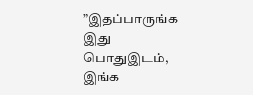”இதப்பாருங்க இது பொதுஇடம், இங்க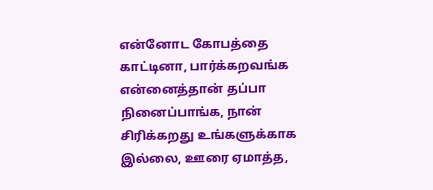என்னோட கோபத்தை காட்டினா, பார்க்கறவங்க என்னைத்தான் தப்பா நினைப்பாங்க, நான் சிரிக்கறது உங்களுக்காக இல்லை, ஊரை ஏமாத்த,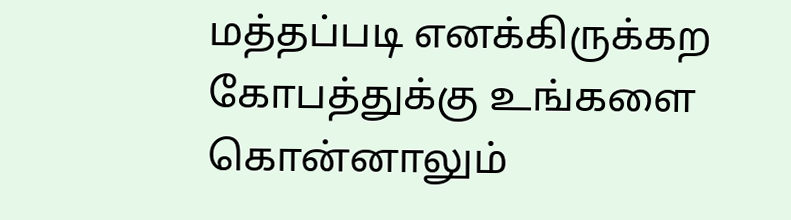மத்தப்படி எனக்கிருக்கற கோபத்துக்கு உங்களை கொன்னாலும்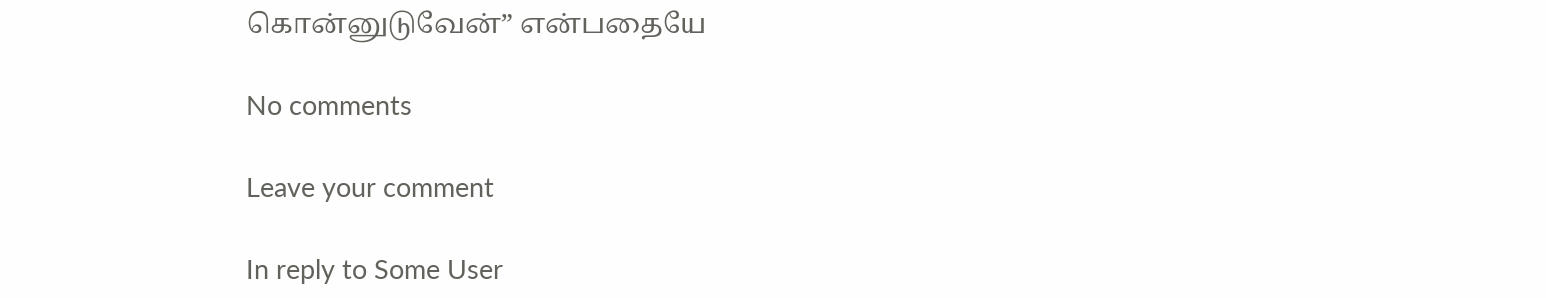கொன்னுடுவேன்” என்பதையே

No comments

Leave your comment

In reply to Some User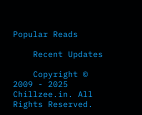Popular Reads

    Recent Updates

    Copyright © 2009 - 2025 Chillzee.in. All Rights Reserved.